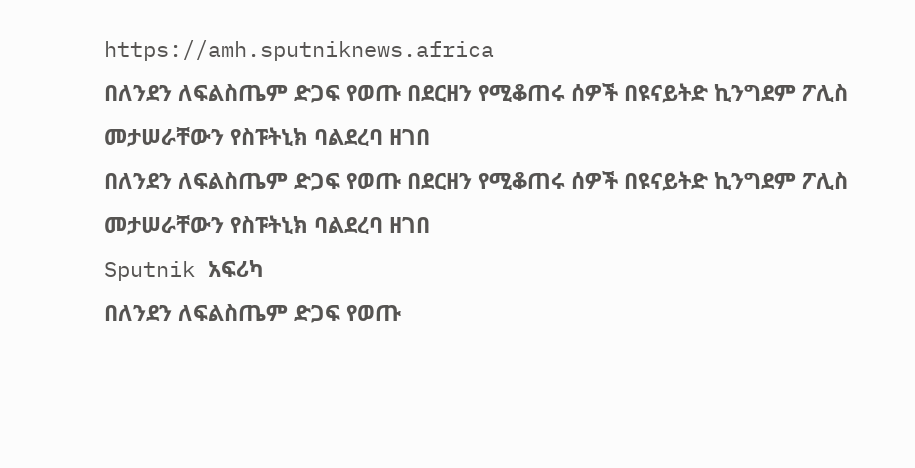https://amh.sputniknews.africa
በለንደን ለፍልስጤም ድጋፍ የወጡ በደርዘን የሚቆጠሩ ሰዎች በዩናይትድ ኪንግደም ፖሊስ መታሠራቸውን የስፑትኒክ ባልደረባ ዘገበ
በለንደን ለፍልስጤም ድጋፍ የወጡ በደርዘን የሚቆጠሩ ሰዎች በዩናይትድ ኪንግደም ፖሊስ መታሠራቸውን የስፑትኒክ ባልደረባ ዘገበ
Sputnik አፍሪካ
በለንደን ለፍልስጤም ድጋፍ የወጡ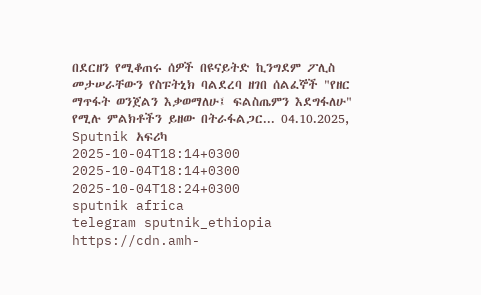በደርዘን የሚቆጠሩ ሰዎች በዩናይትድ ኪንግደም ፖሊስ መታሠራቸውን የስፑትኒክ ባልደረባ ዘገበ ሰልፈኞች "የዘር ማጥፋት ወንጀልን እቃወማለሁ፤ ፍልስጤምን እደግፋለሁ" የሚሉ ምልክቶችን ይዘው በትራፋልጋር... 04.10.2025, Sputnik አፍሪካ
2025-10-04T18:14+0300
2025-10-04T18:14+0300
2025-10-04T18:24+0300
sputnik africa
telegram sputnik_ethiopia
https://cdn.amh-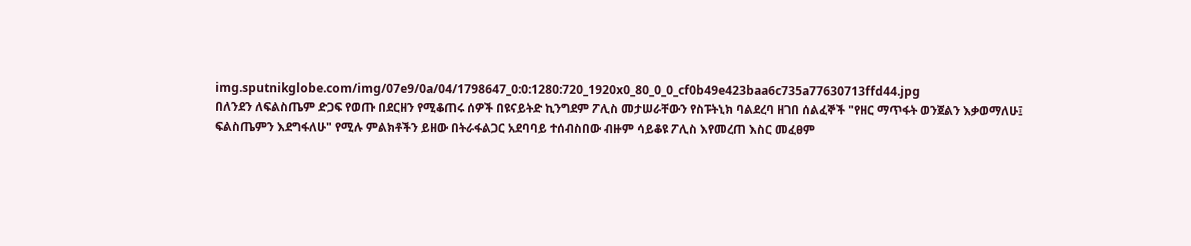img.sputnikglobe.com/img/07e9/0a/04/1798647_0:0:1280:720_1920x0_80_0_0_cf0b49e423baa6c735a77630713ffd44.jpg
በለንደን ለፍልስጤም ድጋፍ የወጡ በደርዘን የሚቆጠሩ ሰዎች በዩናይትድ ኪንግደም ፖሊስ መታሠራቸውን የስፑትኒክ ባልደረባ ዘገበ ሰልፈኞች "የዘር ማጥፋት ወንጀልን እቃወማለሁ፤ ፍልስጤምን እደግፋለሁ" የሚሉ ምልክቶችን ይዘው በትራፋልጋር አደባባይ ተሰብስበው ብዙም ሳይቆዩ ፖሊስ እየመረጠ እስር መፈፀም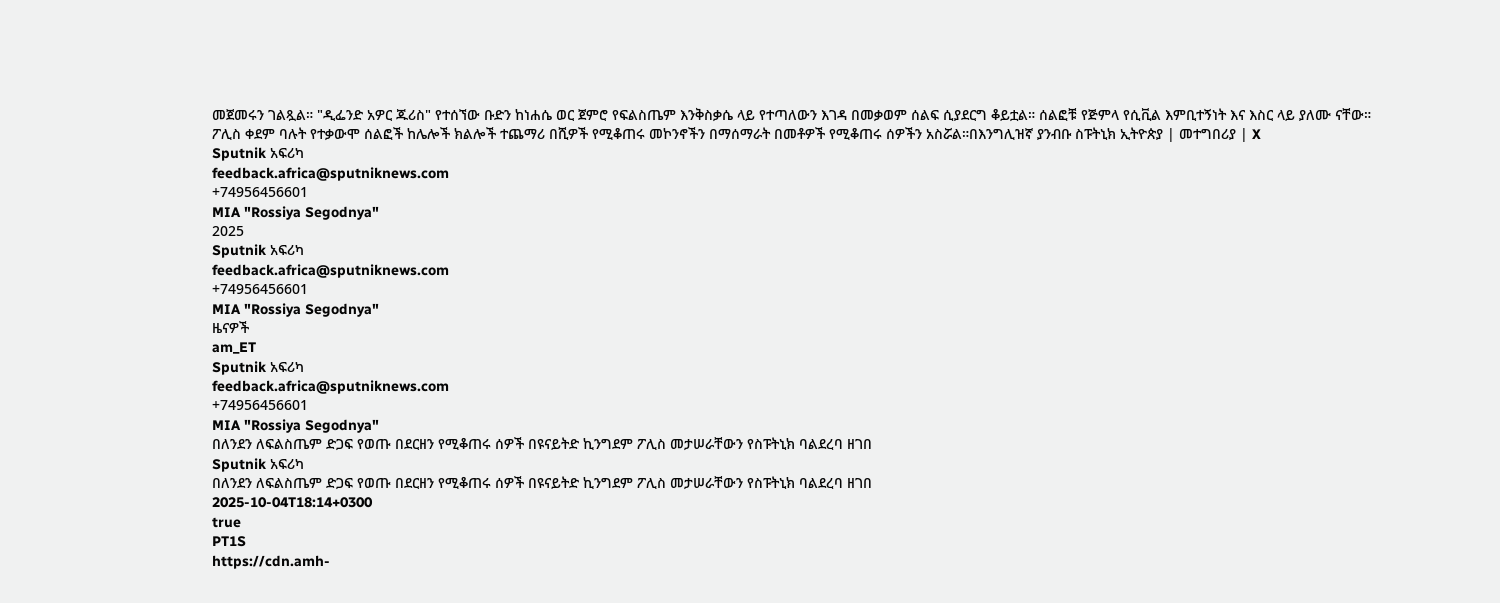መጀመሩን ገልጿል። "ዲፌንድ አዎር ጁሪስ" የተሰኘው ቡድን ከነሐሴ ወር ጀምሮ የፍልስጤም እንቅስቃሴ ላይ የተጣለውን እገዳ በመቃወም ሰልፍ ሲያደርግ ቆይቷል። ሰልፎቹ የጅምላ የሲቪል እምቢተኝነት እና እስር ላይ ያለሙ ናቸው። ፖሊስ ቀደም ባሉት የተቃውሞ ሰልፎች ከሌሎች ክልሎች ተጨማሪ በሺዎች የሚቆጠሩ መኮንኖችን በማሰማራት በመቶዎች የሚቆጠሩ ሰዎችን አስሯል።በእንግሊዝኛ ያንብቡ ስፑትኒክ ኢትዮጵያ | መተግበሪያ | X
Sputnik አፍሪካ
feedback.africa@sputniknews.com
+74956456601
MIA "Rossiya Segodnya"
2025
Sputnik አፍሪካ
feedback.africa@sputniknews.com
+74956456601
MIA "Rossiya Segodnya"
ዜናዎች
am_ET
Sputnik አፍሪካ
feedback.africa@sputniknews.com
+74956456601
MIA "Rossiya Segodnya"
በለንደን ለፍልስጤም ድጋፍ የወጡ በደርዘን የሚቆጠሩ ሰዎች በዩናይትድ ኪንግደም ፖሊስ መታሠራቸውን የስፑትኒክ ባልደረባ ዘገበ
Sputnik አፍሪካ
በለንደን ለፍልስጤም ድጋፍ የወጡ በደርዘን የሚቆጠሩ ሰዎች በዩናይትድ ኪንግደም ፖሊስ መታሠራቸውን የስፑትኒክ ባልደረባ ዘገበ
2025-10-04T18:14+0300
true
PT1S
https://cdn.amh-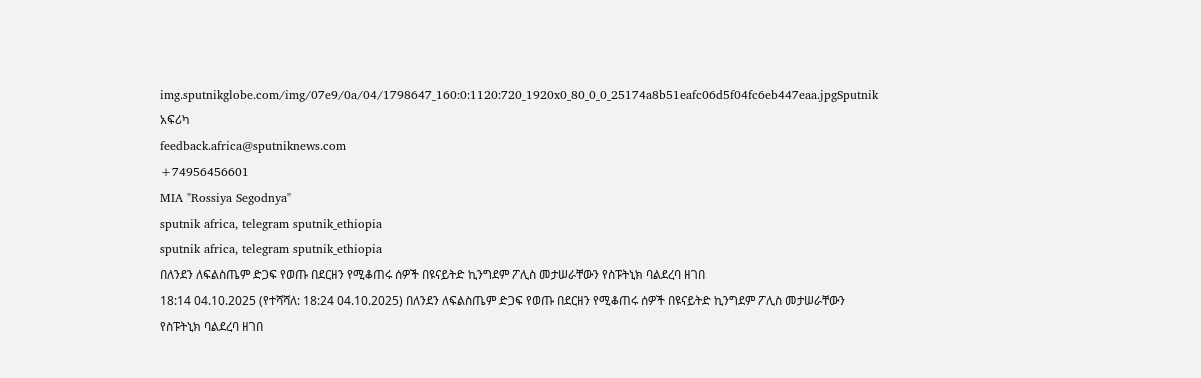img.sputnikglobe.com/img/07e9/0a/04/1798647_160:0:1120:720_1920x0_80_0_0_25174a8b51eafc06d5f04fc6eb447eaa.jpgSputnik አፍሪካ
feedback.africa@sputniknews.com
+74956456601
MIA "Rossiya Segodnya"
sputnik africa, telegram sputnik_ethiopia
sputnik africa, telegram sputnik_ethiopia
በለንደን ለፍልስጤም ድጋፍ የወጡ በደርዘን የሚቆጠሩ ሰዎች በዩናይትድ ኪንግደም ፖሊስ መታሠራቸውን የስፑትኒክ ባልደረባ ዘገበ
18:14 04.10.2025 (የተሻሻለ: 18:24 04.10.2025) በለንደን ለፍልስጤም ድጋፍ የወጡ በደርዘን የሚቆጠሩ ሰዎች በዩናይትድ ኪንግደም ፖሊስ መታሠራቸውን የስፑትኒክ ባልደረባ ዘገበ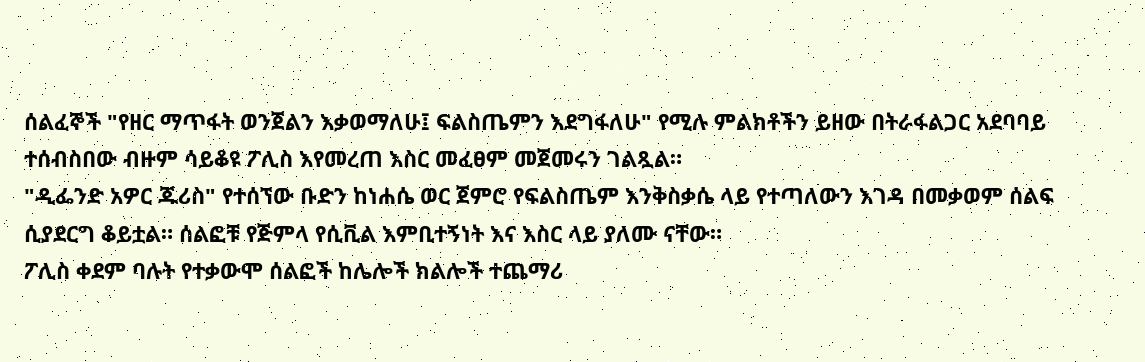ሰልፈኞች "የዘር ማጥፋት ወንጀልን እቃወማለሁ፤ ፍልስጤምን እደግፋለሁ" የሚሉ ምልክቶችን ይዘው በትራፋልጋር አደባባይ ተሰብስበው ብዙም ሳይቆዩ ፖሊስ እየመረጠ እስር መፈፀም መጀመሩን ገልጿል።
"ዲፌንድ አዎር ጁሪስ" የተሰኘው ቡድን ከነሐሴ ወር ጀምሮ የፍልስጤም እንቅስቃሴ ላይ የተጣለውን እገዳ በመቃወም ሰልፍ ሲያደርግ ቆይቷል። ሰልፎቹ የጅምላ የሲቪል እምቢተኝነት እና እስር ላይ ያለሙ ናቸው።
ፖሊስ ቀደም ባሉት የተቃውሞ ሰልፎች ከሌሎች ክልሎች ተጨማሪ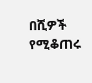በሺዎች የሚቆጠሩ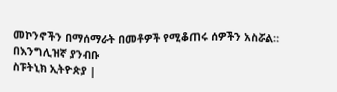መኮንኖችን በማሰማራት በመቶዎች የሚቆጠሩ ሰዎችን አስሯል።
በእንግሊዝኛ ያንብቡ
ስፑትኒክ ኢትዮጵያ |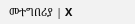መተግበሪያ | X